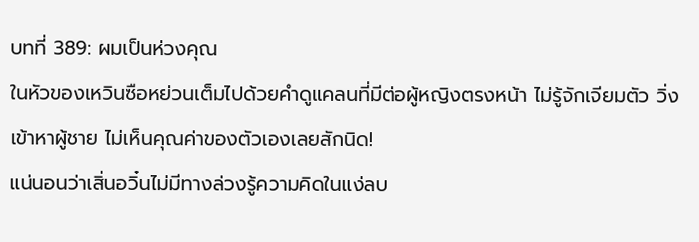บทที่ 389: ผมเป็นห่วงคุณ
ในหัวของเหวินซือหย่วนเต็มไปด้วยคำดูแคลนที่มีต่อผู้หญิงตรงหน้า ไม่รู้จักเจียมตัว วิ่งเข้าหาผู้ชาย ไม่เห็นคุณค่าของตัวเองเลยสักนิด!
แน่นอนว่าเสิ่นอวิ๋นไม่มีทางล่วงรู้ความคิดในแง่ลบ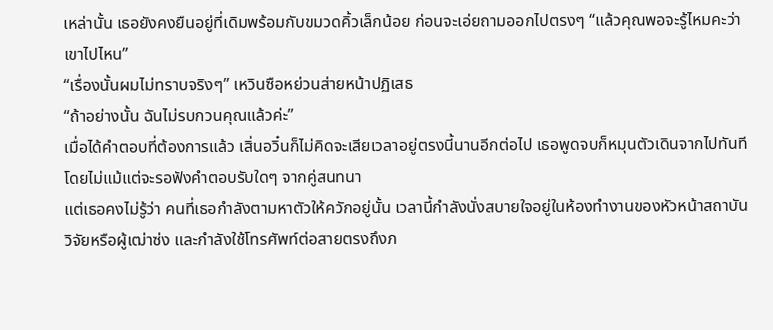เหล่านั้น เธอยังคงยืนอยู่ที่เดิมพร้อมกับขมวดคิ้วเล็กน้อย ก่อนจะเอ่ยถามออกไปตรงๆ “แล้วคุณพอจะรู้ไหมคะว่าเขาไปไหน”
“เรื่องนั้นผมไม่ทราบจริงๆ” เหวินซือหย่วนส่ายหน้าปฏิเสธ
“ถ้าอย่างนั้น ฉันไม่รบกวนคุณแล้วค่ะ”
เมื่อได้คำตอบที่ต้องการแล้ว เสิ่นอวิ๋นก็ไม่คิดจะเสียเวลาอยู่ตรงนี้นานอีกต่อไป เธอพูดจบก็หมุนตัวเดินจากไปทันที โดยไม่แม้แต่จะรอฟังคำตอบรับใดๆ จากคู่สนทนา
แต่เธอคงไม่รู้ว่า คนที่เธอกำลังตามหาตัวให้ควักอยู่นั้น เวลานี้กำลังนั่งสบายใจอยู่ในห้องทำงานของหัวหน้าสถาบันวิจัยหรือผู้เฒ่าซ่ง และกำลังใช้โทรศัพท์ต่อสายตรงถึงภ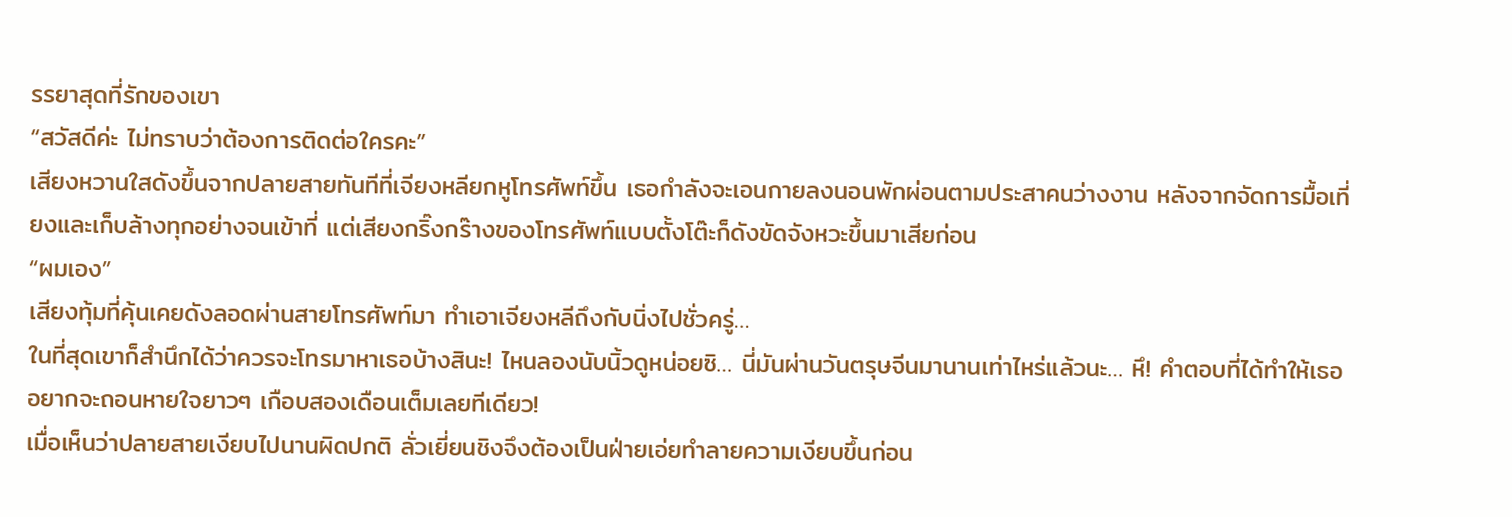รรยาสุดที่รักของเขา
“สวัสดีค่ะ ไม่ทราบว่าต้องการติดต่อใครคะ”
เสียงหวานใสดังขึ้นจากปลายสายทันทีที่เจียงหลียกหูโทรศัพท์ขึ้น เธอกำลังจะเอนกายลงนอนพักผ่อนตามประสาคนว่างงาน หลังจากจัดการมื้อเที่ยงและเก็บล้างทุกอย่างจนเข้าที่ แต่เสียงกริ๊งกร๊างของโทรศัพท์แบบตั้งโต๊ะก็ดังขัดจังหวะขึ้นมาเสียก่อน
“ผมเอง”
เสียงทุ้มที่คุ้นเคยดังลอดผ่านสายโทรศัพท์มา ทำเอาเจียงหลีถึงกับนิ่งไปชั่วครู่…
ในที่สุดเขาก็สำนึกได้ว่าควรจะโทรมาหาเธอบ้างสินะ! ไหนลองนับนิ้วดูหน่อยซิ… นี่มันผ่านวันตรุษจีนมานานเท่าไหร่แล้วนะ… หึ! คำตอบที่ได้ทำให้เธออยากจะถอนหายใจยาวๆ เกือบสองเดือนเต็มเลยทีเดียว!
เมื่อเห็นว่าปลายสายเงียบไปนานผิดปกติ ลั่วเยี่ยนชิงจึงต้องเป็นฝ่ายเอ่ยทำลายความเงียบขึ้นก่อน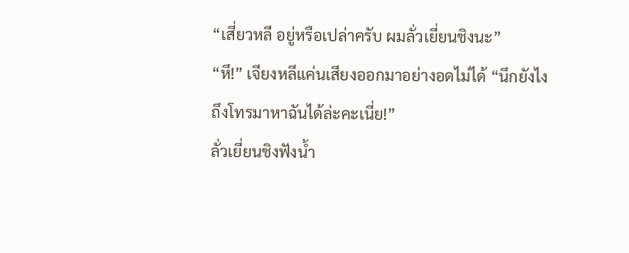“เสี่ยวหลี อยู่หรือเปล่าครับ ผมลั่วเยี่ยนชิงนะ”
“หึ!” เจียงหลีแค่นเสียงออกมาอย่างอดไม่ได้ “นึกยังไงถึงโทรมาหาฉันได้ล่ะคะเนี่ย!”
ลั่วเยี่ยนชิงฟังน้ำ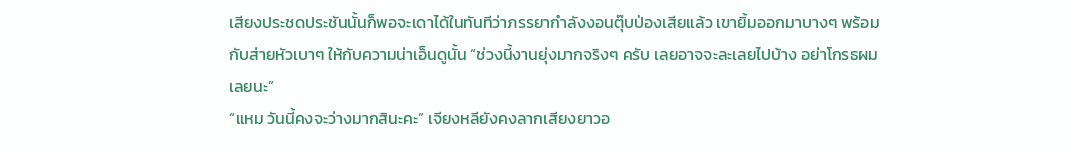เสียงประชดประชันนั้นก็พอจะเดาได้ในทันทีว่าภรรยากำลังงอนตุ๊บป่องเสียแล้ว เขายิ้มออกมาบางๆ พร้อมกับส่ายหัวเบาๆ ให้กับความน่าเอ็นดูนั้น “ช่วงนี้งานยุ่งมากจริงๆ ครับ เลยอาจจะละเลยไปบ้าง อย่าโกรธผมเลยนะ”
“แหม วันนี้คงจะว่างมากสินะคะ” เจียงหลียังคงลากเสียงยาวอ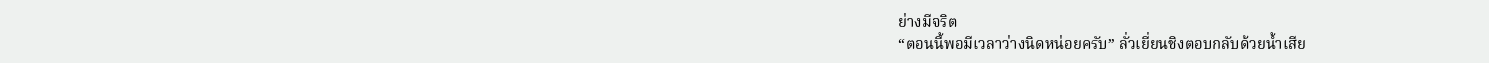ย่างมีจริต
“ตอนนี้พอมีเวลาว่างนิดหน่อยครับ” ลั่วเยี่ยนชิงตอบกลับด้วยน้ำเสีย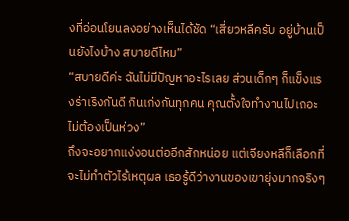งที่อ่อนโยนลงอย่างเห็นได้ชัด “เสี่ยวหลีครับ อยู่บ้านเป็นยังไงบ้าง สบายดีไหม”
“สบายดีค่ะ ฉันไม่มีปัญหาอะไรเลย ส่วนเด็กๆ ก็แข็งแรงร่าเริงกันดี กินเก่งกันทุกคน คุณตั้งใจทำงานไปเถอะ ไม่ต้องเป็นห่วง”
ถึงจะอยากแง่งอนต่ออีกสักหน่อย แต่เจียงหลีก็เลือกที่จะไม่ทำตัวไร้เหตุผล เธอรู้ดีว่างานของเขายุ่งมากจริงๆ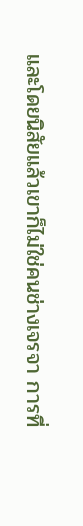และโดยนิสัยแล้วเขาก็ไม่ใช่คนช่างเจรจา การที่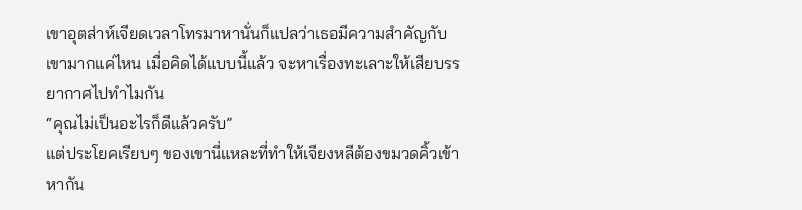เขาอุตส่าห์เจียดเวลาโทรมาหานั่นก็แปลว่าเธอมีความสำคัญกับเขามากแค่ไหน เมื่อคิดได้แบบนี้แล้ว จะหาเรื่องทะเลาะให้เสียบรรยากาศไปทำไมกัน
“คุณไม่เป็นอะไรก็ดีแล้วครับ”
แต่ประโยคเรียบๆ ของเขานี่แหละที่ทำให้เจียงหลีต้องขมวดคิ้วเข้าหากัน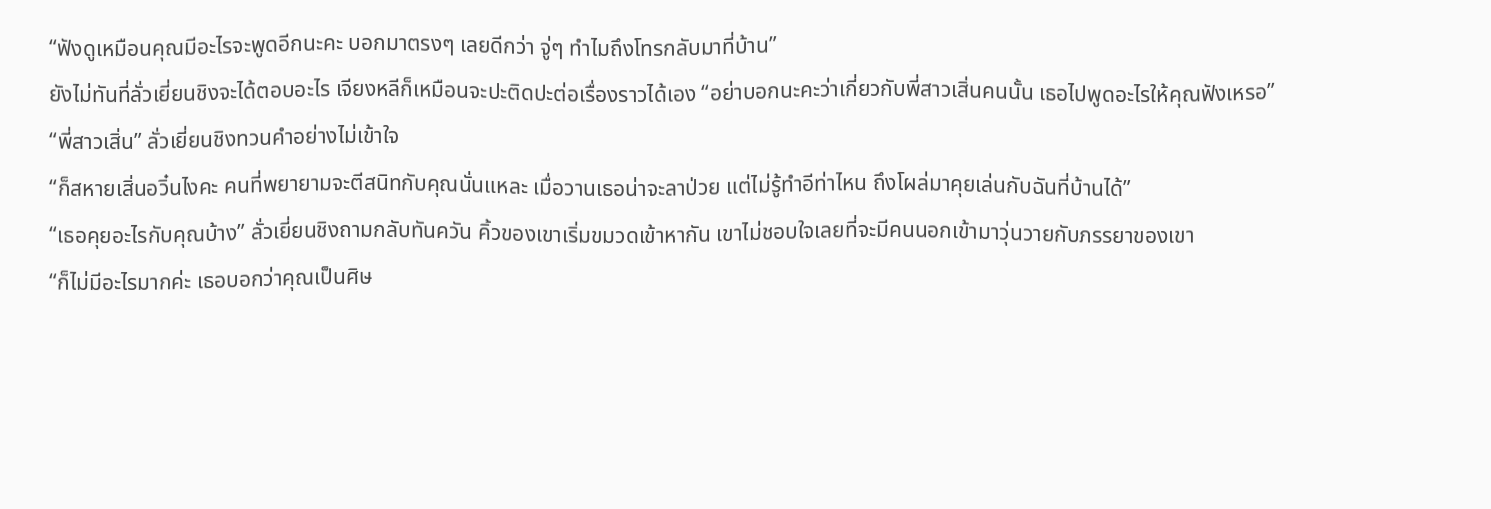“ฟังดูเหมือนคุณมีอะไรจะพูดอีกนะคะ บอกมาตรงๆ เลยดีกว่า จู่ๆ ทำไมถึงโทรกลับมาที่บ้าน”
ยังไม่ทันที่ลั่วเยี่ยนชิงจะได้ตอบอะไร เจียงหลีก็เหมือนจะปะติดปะต่อเรื่องราวได้เอง “อย่าบอกนะคะว่าเกี่ยวกับพี่สาวเสิ่นคนนั้น เธอไปพูดอะไรให้คุณฟังเหรอ”
“พี่สาวเสิ่น” ลั่วเยี่ยนชิงทวนคำอย่างไม่เข้าใจ
“ก็สหายเสิ่นอวิ๋นไงคะ คนที่พยายามจะตีสนิทกับคุณนั่นแหละ เมื่อวานเธอน่าจะลาป่วย แต่ไม่รู้ทำอีท่าไหน ถึงโผล่มาคุยเล่นกับฉันที่บ้านได้”
“เธอคุยอะไรกับคุณบ้าง” ลั่วเยี่ยนชิงถามกลับทันควัน คิ้วของเขาเริ่มขมวดเข้าหากัน เขาไม่ชอบใจเลยที่จะมีคนนอกเข้ามาวุ่นวายกับภรรยาของเขา
“ก็ไม่มีอะไรมากค่ะ เธอบอกว่าคุณเป็นศิษ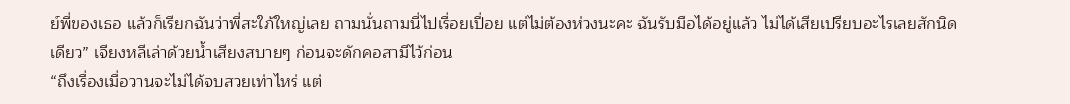ย์พี่ของเธอ แล้วก็เรียกฉันว่าพี่สะใภ้ใหญ่เลย ถามนั่นถามนี่ไปเรื่อยเปื่อย แต่ไม่ต้องห่วงนะคะ ฉันรับมือได้อยู่แล้ว ไม่ได้เสียเปรียบอะไรเลยสักนิดเดียว” เจียงหลีเล่าด้วยน้ำเสียงสบายๆ ก่อนจะดักคอสามีไว้ก่อน
“ถึงเรื่องเมื่อวานจะไม่ได้จบสวยเท่าไหร่ แต่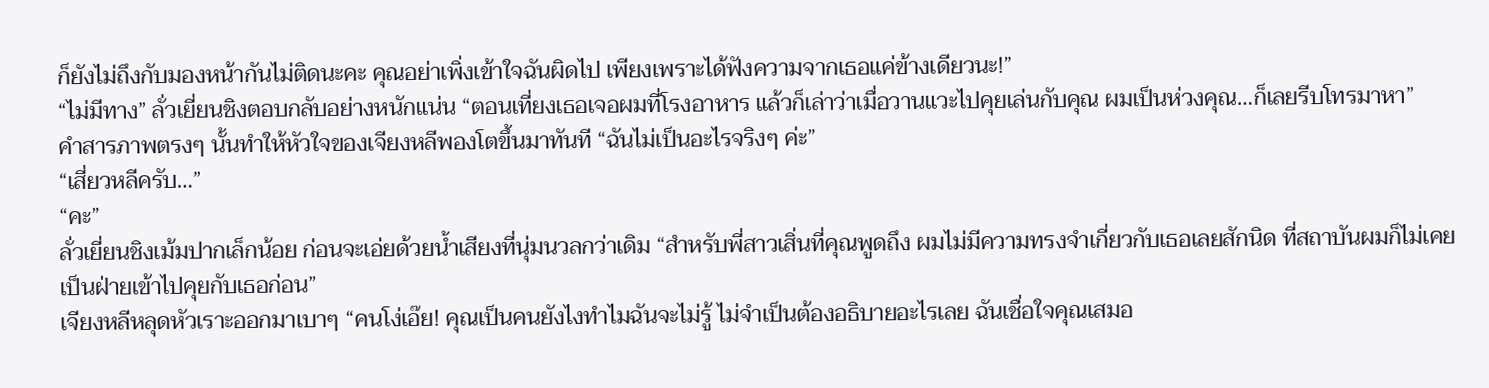ก็ยังไม่ถึงกับมองหน้ากันไม่ติดนะคะ คุณอย่าเพิ่งเข้าใจฉันผิดไป เพียงเพราะได้ฟังความจากเธอแค่ข้างเดียวนะ!”
“ไม่มีทาง” ลั่วเยี่ยนชิงตอบกลับอย่างหนักแน่น “ตอนเที่ยงเธอเจอผมที่โรงอาหาร แล้วก็เล่าว่าเมื่อวานแวะไปคุยเล่นกับคุณ ผมเป็นห่วงคุณ…ก็เลยรีบโทรมาหา”
คำสารภาพตรงๆ นั้นทำให้หัวใจของเจียงหลีพองโตขึ้นมาทันที “ฉันไม่เป็นอะไรจริงๆ ค่ะ”
“เสี่ยวหลีครับ…”
“คะ”
ลั่วเยี่ยนชิงเม้มปากเล็กน้อย ก่อนจะเอ่ยด้วยน้ำเสียงที่นุ่มนวลกว่าเดิม “สำหรับพี่สาวเสิ่นที่คุณพูดถึง ผมไม่มีความทรงจำเกี่ยวกับเธอเลยสักนิด ที่สถาบันผมก็ไม่เคยเป็นฝ่ายเข้าไปคุยกับเธอก่อน”
เจียงหลีหลุดหัวเราะออกมาเบาๆ “คนโง่เอ๊ย! คุณเป็นคนยังไงทำไมฉันจะไม่รู้ ไม่จำเป็นต้องอธิบายอะไรเลย ฉันเชื่อใจคุณเสมอ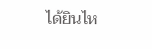ได้ยินไห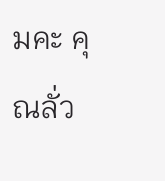มคะ คุณลั่ว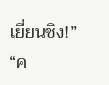เยี่ยนชิง!”
“ค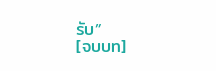รับ”
[จบบท]